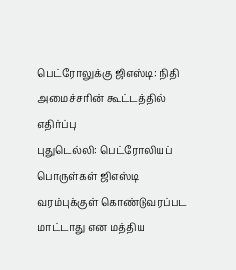பெட்ரோலுக்கு ஜிஎஸ்டி: நிதி அமைச்சரின் கூட்டத்தில் எதிர்ப்பு
புதுடெல்லி: பெட்ரோலியப் பொருள்கள் ஜிஎஸ்டி வரம்புக்குள் கொண்டுவரப்பட மாட்டாது என மத்திய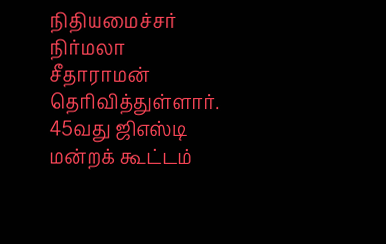நிதியமைச்சர் நிர்மலா சீதாராமன் தெரிவித்துள்ளார். 45வது ஜிஎஸ்டி மன்றக் கூட்டம்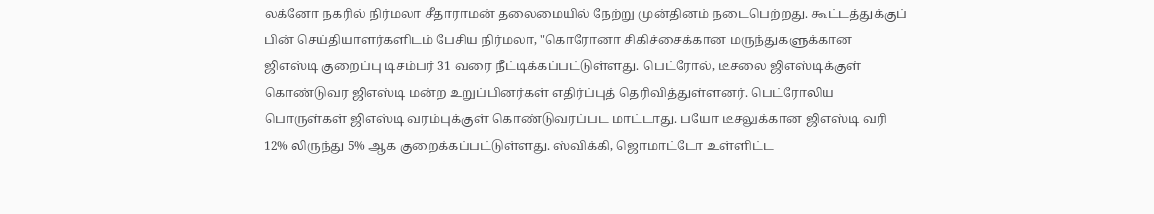லக்னோ நகரில் நிர்மலா சீதாராமன் தலைமையில் நேற்று முன்தினம் நடைபெற்றது. கூட்டத்துக்குப் பின் செய்தியாளர்களிடம் பேசிய நிர்மலா, "கொரோனா சிகிச்சைக்கான மருந்துகளுக்கான ஜிஎஸ்டி குறைப்பு டிசம்பர் 31 வரை நீட்டிக்கப்பட்டுள்ளது. பெட்ரோல், டீசலை ஜிஎஸ்டிக்குள் கொண்டுவர ஜிஎஸ்டி மன்ற உறுப்பினர்கள் எதிர்ப்புத் தெரிவித்துள்ளனர். பெட்ரோலிய பொருள்கள் ஜிஎஸ்டி வரம்புக்குள் கொண்டுவரப்பட மாட்டாது. பயோ டீசலுக்கான ஜிஎஸ்டி வரி 12% லிருந்து 5% ஆக குறைக்கப்பட்டுள்ளது. ஸ்விக்கி, ஜொமாட்டோ உள்ளிட்ட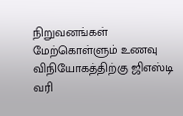நிறுவனங்கள் மேற்கொள்ளும் உணவு விநியோகத்திற்கு ஜிஎஸ்டி வரி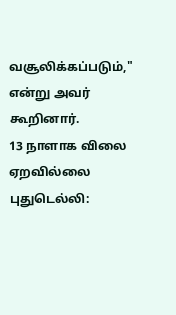வசூலிக்கப்படும்," என்று அவர் கூறினார்.
13 நாளாக விலை ஏறவில்லை
புதுடெல்லி: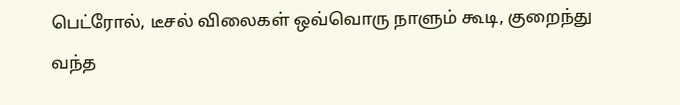பெட்ரோல், டீசல் விலைகள் ஒவ்வொரு நாளும் கூடி, குறைந்து வந்த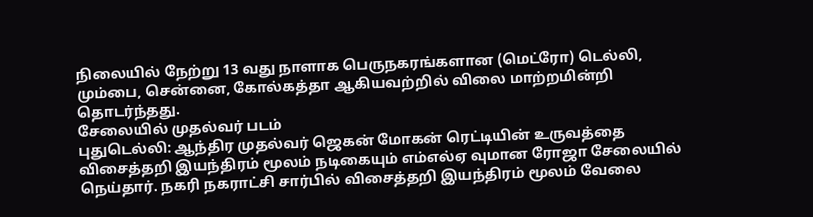நிலையில் நேற்று 13 வது நாளாக பெருநகரங்களான (மெட்ரோ) டெல்லி, மும்பை, சென்னை, கோல்கத்தா ஆகியவற்றில் விலை மாற்றமின்றி தொடர்ந்தது.
சேலையில் முதல்வர் படம்
புதுடெல்லி: ஆந்திர முதல்வர் ஜெகன் மோகன் ரெட்டியின் உருவத்தை விசைத்தறி இயந்திரம் மூலம் நடிகையும் எம்எல்ஏ வுமான ரோஜா சேலையில் நெய்தார். நகரி நகராட்சி சார்பில் விசைத்தறி இயந்திரம் மூலம் வேலை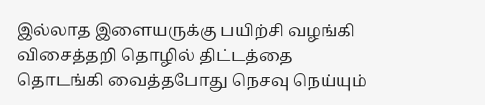இல்லாத இளையருக்கு பயிற்சி வழங்கி விசைத்தறி தொழில் திட்டத்தை தொடங்கி வைத்தபோது நெசவு நெய்யும்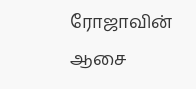ரோஜாவின் ஆசை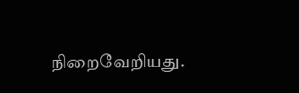நிறைவேறியது.